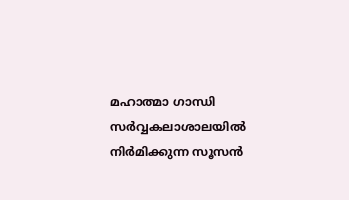മഹാത്മാ ഗാന്ധി സർവ്വകലാശാലയിൽ നിർമിക്കുന്ന സൂസൻ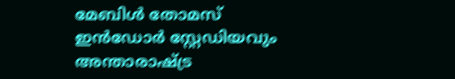മേബിൾ തോമസ് ഇൻഡോർ സ്റ്റേഡിയവും അന്താരാഷ്ട്ര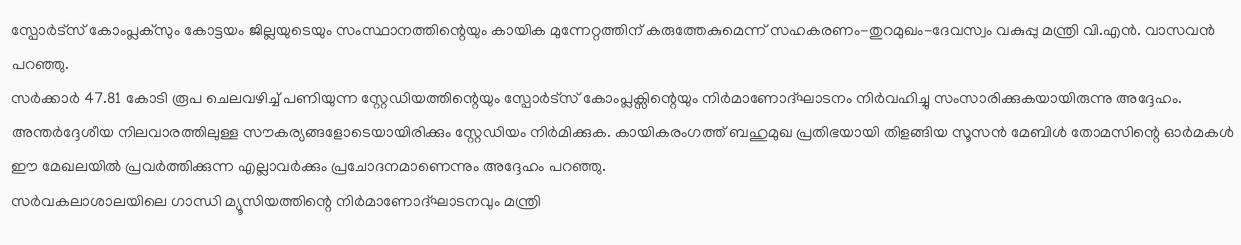സ്പോർട്സ് കോംപ്ലക്സും കോട്ടയം ജില്ലയുടെയും സംസ്ഥാനത്തിന്റെയും കായിക മുന്നേറ്റത്തിന് കരുത്തേകുമെന്ന് സഹകരണം-തുറമുഖം-ദേവസ്വം വകുപ്പു മന്ത്രി വി.എൻ. വാസവൻ പറഞ്ഞു.
സർക്കാർ 47.81 കോടി രൂപ ചെലവഴിച്ച് പണിയുന്ന സ്റ്റേഡിയത്തിന്റെയും സ്പോർട്സ് കോംപ്ലക്സിന്റെയും നിർമാണോദ്ഘാടനം നിർവഹിച്ചു സംസാരിക്കുകയായിരുന്നു അദ്ദേഹം.
അന്തർദ്ദേശീയ നിലവാരത്തിലുള്ള സൗകര്യങ്ങളോടെയായിരിക്കും സ്റ്റേഡിയം നിർമിക്കുക. കായികരംഗത്ത് ബഹുമുഖ പ്രതിഭയായി തിളങ്ങിയ സൂസൻ മേബിൾ തോമസിന്റെ ഓർമകൾ ഈ മേഖലയിൽ പ്രവർത്തിക്കുന്ന എല്ലാവർക്കും പ്രചോദനമാണെന്നും അദ്ദേഹം പറഞ്ഞു.
സർവകലാശാലയിലെ ഗാന്ധി മ്യൂസിയത്തിന്റെ നിർമാണോദ്ഘാടനവും മന്ത്രി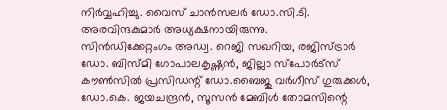നിർവ്വഹിച്ചു. വൈസ് ചാൻസലർ ഡോ.സി.ടി. അരവിന്ദകുമാർ അധ്യക്ഷനായിരുന്നു.
സിൻഡിക്കേറ്റംഗം അഡ്വ. റെജി സഖറിയ, രജിസ്ട്രാർ ഡോ. ബിസ്മി ഗോപാലകൃഷ്ണൻ, ജില്ലാ സ്പോർട്സ് കൗൺസിൽ പ്രസിഡന്റ് ഡോ.ബൈജു വർഗീസ് ഗുരുക്കൾ, ഡോ.കെ. ജയചന്ദ്രൻ, സൂസൻ മേബിൾ തോമസിന്റെ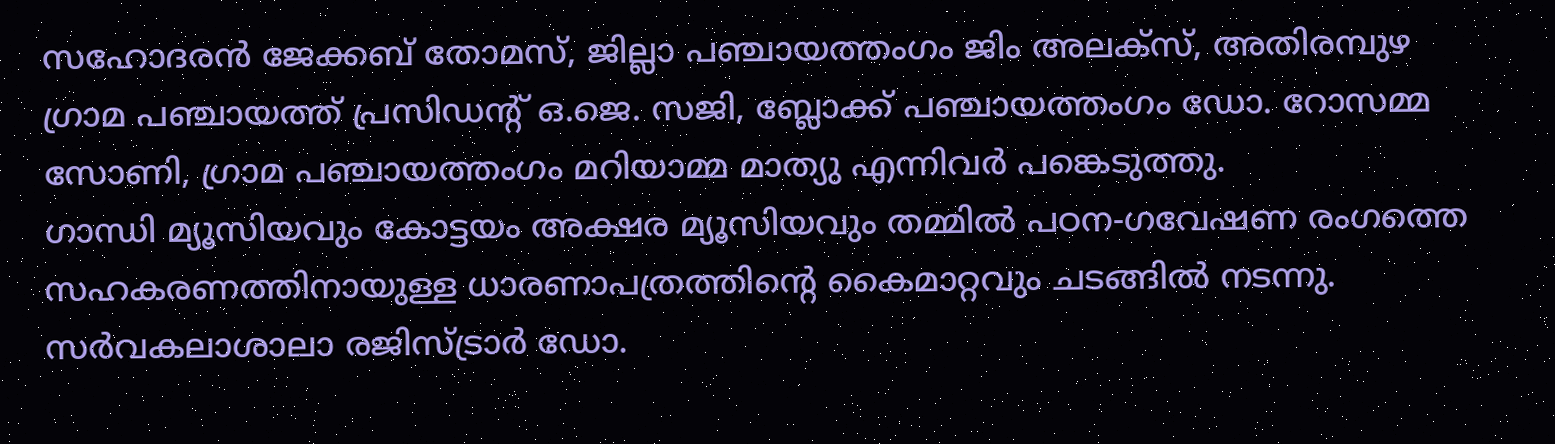സഹോദരൻ ജേക്കബ് തോമസ്, ജില്ലാ പഞ്ചായത്തംഗം ജിം അലക്സ്, അതിരമ്പുഴ ഗ്രാമ പഞ്ചായത്ത് പ്രസിഡന്റ് ഒ.ജെ. സജി, ബ്ലോക്ക് പഞ്ചായത്തംഗം ഡോ. റോസമ്മ സോണി, ഗ്രാമ പഞ്ചായത്തംഗം മറിയാമ്മ മാത്യു എന്നിവർ പങ്കെടുത്തു.
ഗാന്ധി മ്യൂസിയവും കോട്ടയം അക്ഷര മ്യൂസിയവും തമ്മിൽ പഠന-ഗവേഷണ രംഗത്തെ സഹകരണത്തിനായുള്ള ധാരണാപത്രത്തിന്റെ കൈമാറ്റവും ചടങ്ങിൽ നടന്നു.
സർവകലാശാലാ രജിസ്ട്രാർ ഡോ.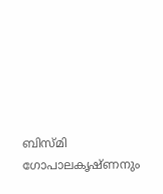ബിസ്മി ഗോപാലകൃഷ്ണനും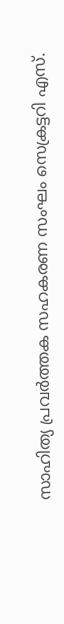സാഹിത്യ പ്രവർത്തക സഹകരണ സംഘം സെക്രട്ടറി എസ്.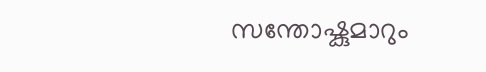സന്തോഷ്കുമാറും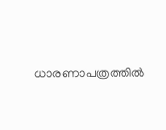ധാരണാപത്രത്തിൽ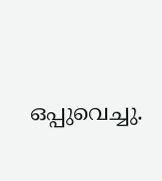ഒപ്പുവെച്ചു.